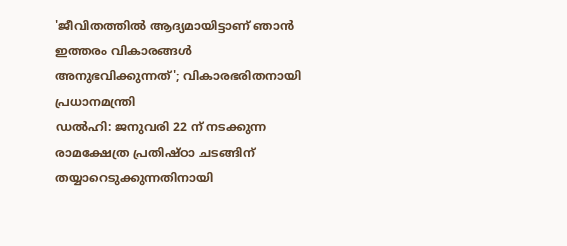'ജീവിതത്തിൽ ആദ്യമായിട്ടാണ് ഞാൻ ഇത്തരം വികാരങ്ങൾ അനുഭവിക്കുന്നത്'; വികാരഭരിതനായി പ്രധാനമന്ത്രി
ഡൽഹി: ജനുവരി 22 ന് നടക്കുന്ന രാമക്ഷേത്ര പ്രതിഷ്ഠാ ചടങ്ങിന് തയ്യാറെടുക്കുന്നതിനായി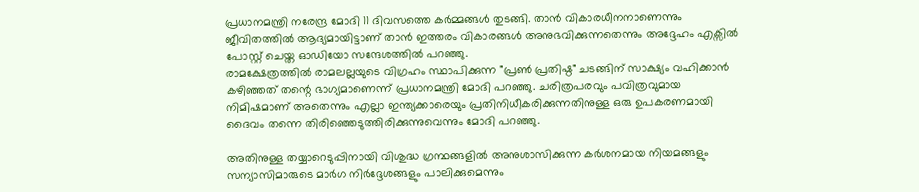പ്രധാനമന്ത്രി നരേന്ദ്ര മോദി 11 ദിവസത്തെ കർമ്മങ്ങൾ തുടങ്ങി. താൻ വികാരധീനനാണെന്നും ജീവിതത്തിൽ ആദ്യമായിട്ടാണ് താൻ ഇത്തരം വികാരങ്ങൾ അനുഭവിക്കുന്നതെന്നും അദ്ദേഹം എക്സിൽ പോസ്റ്റ് ചെയ്ത ഓഡിയോ സന്ദേശത്തിൽ പറഞ്ഞു.
രാമക്ഷേത്രത്തിൽ രാമലല്ലയുടെ വിഗ്രഹം സ്ഥാപിക്കുന്ന "പ്രൺ പ്രതിഷ്ഠ" ചടങ്ങിന് സാക്ഷ്യം വഹിക്കാൻ കഴിഞ്ഞത് തന്റെ ഭാഗ്യമാണെന്ന് പ്രധാനമന്ത്രി മോദി പറഞ്ഞു. ചരിത്രപരവും പവിത്രവുമായ നിമിഷമാണ് അതെന്നും എല്ലാ ഇന്ത്യക്കാരെയും പ്രതിനിധീകരിക്കുന്നതിനുള്ള ഒരു ഉപകരണമായി ദൈവം തന്നെ തിരിഞ്ഞെടുത്തിരിക്കുന്നുവെന്നും മോദി പറഞ്ഞു.

അതിനുള്ള തയ്യാറെടുപ്പിനായി വിശുദ്ധ ഗ്രന്ഥങ്ങളിൽ അനുശാസിക്കുന്ന കർശനമായ നിയമങ്ങളും സന്യാസിമാരുടെ മാർഗ നിർദ്ദേശങ്ങളും പാലിക്കുമെന്നും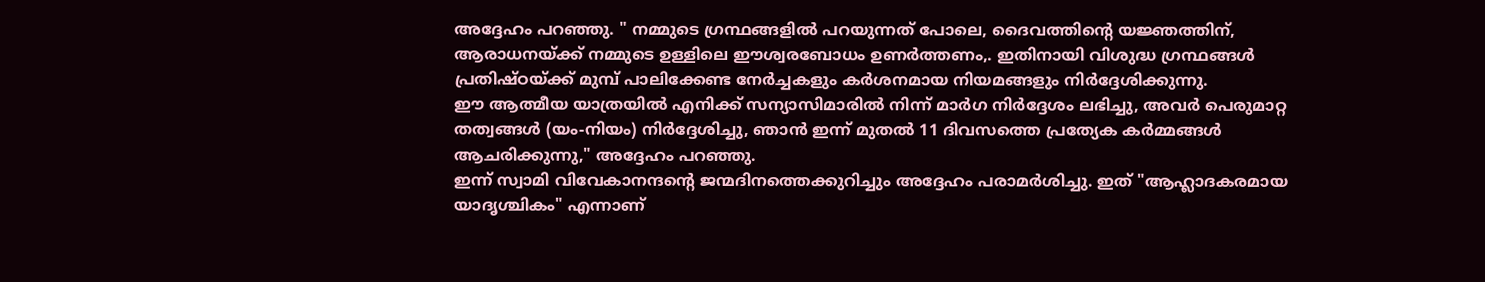അദ്ദേഹം പറഞ്ഞു. " നമ്മുടെ ഗ്രന്ഥങ്ങളിൽ പറയുന്നത് പോലെ, ദൈവത്തിന്റെ യജ്ഞത്തിന്, ആരാധനയ്ക്ക് നമ്മുടെ ഉള്ളിലെ ഈശ്വരബോധം ഉണർത്തണം,. ഇതിനായി വിശുദ്ധ ഗ്രന്ഥങ്ങൾ പ്രതിഷ്ഠയ്ക്ക് മുമ്പ് പാലിക്കേണ്ട നേർച്ചകളും കർശനമായ നിയമങ്ങളും നിർദ്ദേശിക്കുന്നു.
ഈ ആത്മീയ യാത്രയിൽ എനിക്ക് സന്യാസിമാരിൽ നിന്ന് മാർഗ നിർദ്ദേശം ലഭിച്ചു, അവർ പെരുമാറ്റ തത്വങ്ങൾ (യം-നിയം) നിർദ്ദേശിച്ചു, ഞാൻ ഇന്ന് മുതൽ 11 ദിവസത്തെ പ്രത്യേക കർമ്മങ്ങൾ ആചരിക്കുന്നു," അദ്ദേഹം പറഞ്ഞു.
ഇന്ന് സ്വാമി വിവേകാനന്ദന്റെ ജന്മദിനത്തെക്കുറിച്ചും അദ്ദേഹം പരാമർശിച്ചു. ഇത് "ആഹ്ലാദകരമായ യാദൃശ്ചികം" എന്നാണ്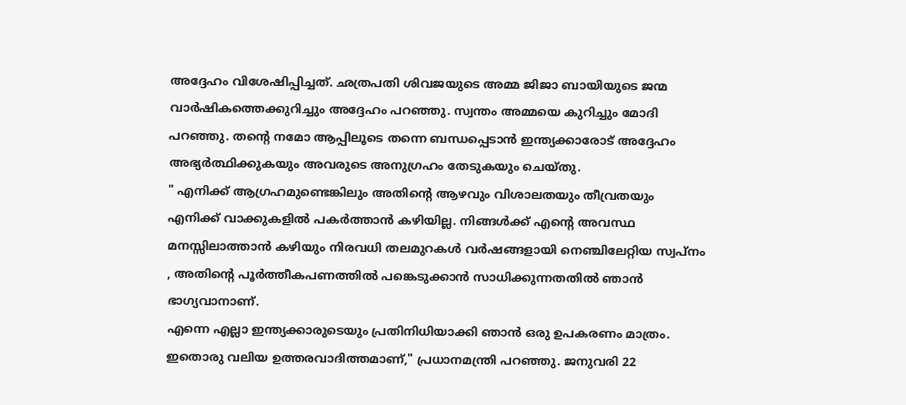അദ്ദേഹം വിശേഷിപ്പിച്ചത്. ഛത്രപതി ശിവജയുടെ അമ്മ ജിജാ ബായിയുടെ ജന്മ വാർഷികത്തെക്കുറിച്ചും അദ്ദേഹം പറഞ്ഞു. സ്വന്തം അമ്മയെ കുറിച്ചും മോദി പറഞ്ഞു. തന്റെ നമോ ആപ്പിലൂടെ തന്നെ ബന്ധപ്പെടാൻ ഇന്ത്യക്കാരോട് അദ്ദേഹം അഭ്യർത്ഥിക്കുകയും അവരുടെ അനുഗ്രഹം തേടുകയും ചെയ്തു.
" എനിക്ക് ആഗ്രഹമുണ്ടെങ്കിലും അതിന്റെ ആഴവും വിശാലതയും തീവ്രതയും എനിക്ക് വാക്കുകളിൽ പകർത്താൻ കഴിയില്ല. നിങ്ങൾക്ക് എന്റെ അവസ്ഥ മനസ്സിലാത്താൻ കഴിയും നിരവധി തലമുറകൾ വർഷങ്ങളായി നെഞ്ചിലേറ്റിയ സ്വപ്നം , അതിന്റെ പൂർത്തീകപണത്തിൽ പങ്കെടുക്കാൻ സാധിക്കുന്നതതിൽ ഞാൻ ഭാഗ്യവാനാണ്.
എന്നെ എല്ലാ ഇന്ത്യക്കാരുടെയും പ്രതിനിധിയാക്കി ഞാൻ ഒരു ഉപകരണം മാത്രം. ഇതൊരു വലിയ ഉത്തരവാദിത്തമാണ്," പ്രധാനമന്ത്രി പറഞ്ഞു. ജനുവരി 22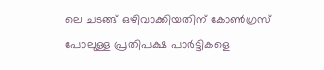ലെ ചടങ്ങ് ഒഴിവാക്കിയതിന് കോൺഗ്രസ് പോലുള്ള പ്രതിപക്ഷ പാർട്ടികളെ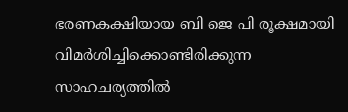ഭരണകക്ഷിയായ ബി ജെ പി രൂക്ഷമായി വിമർശിച്ചിക്കൊണ്ടിരിക്കുന്ന സാഹചര്യത്തിൽ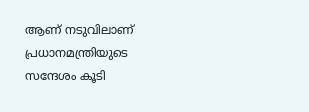ആണ് നടുവിലാണ് പ്രധാനമന്ത്രിയുടെ സന്ദേശം കൂടി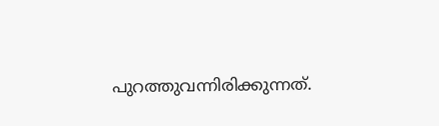പുറത്തുവന്നിരിക്കുന്നത്.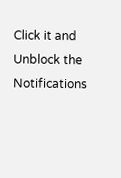Click it and Unblock the Notifications